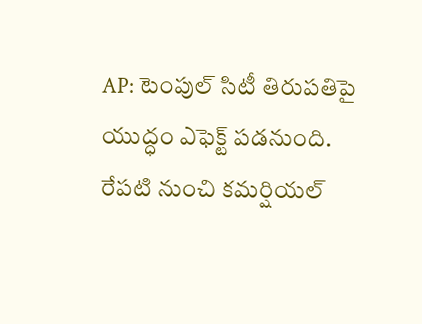AP: టెంపుల్ సిటీ తిరుపతిపై యుద్ధం ఎఫెక్ట్ పడనుంది. రేపటి నుంచి కమర్షియల్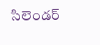సిలెండర్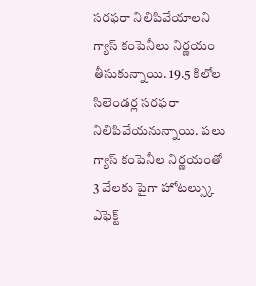సరఫరా నిలిపివేయాలని గ్యాస్ కంపెనీలు నిర్ణయం తీసుకున్నాయి. 19.5 కిలోల సిలెండర్ల సరఫరా నిలిపివేయనున్నాయి. పలు గ్యాస్ కంపెనీల నిర్ణయంతో 3 వేలకు పైగా హోటల్స్కు ఎఫెక్ట్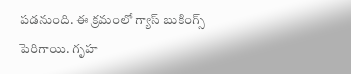పడనుంది. ఈ క్రమంలో గ్యాస్ బుకింగ్స్ పెరిగాయి. గృహ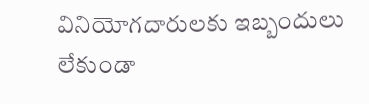వినియోగదారులకు ఇబ్బందులు లేకుండా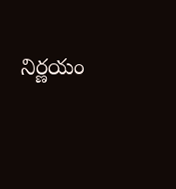నిర్ణయం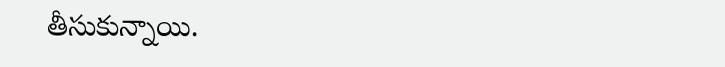తీసుకున్నాయి.